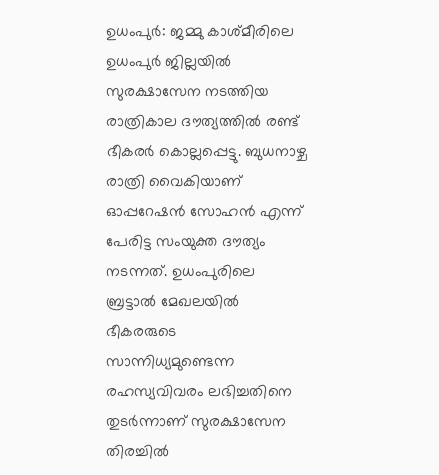ഉധംപുർ: ജമ്മു കാശ്മീരിലെ ഉധംപുർ ജില്ലയിൽ സുരക്ഷാസേന നടത്തിയ രാത്രികാല ദൗത്യത്തിൽ രണ്ട് ഭീകരർ കൊല്ലപ്പെട്ടു. ബുധനാഴ്ച രാത്രി വൈകിയാണ് ഓപ്പറേഷൻ സോഹൻ എന്ന് പേരിട്ട സംയുക്ത ദൗത്യം നടന്നത്. ഉധംപുരിലെ ബ്രട്ടാൽ മേഖലയിൽ ഭീകരരുടെ സാന്നിധ്യമുണ്ടെന്ന രഹസ്യവിവരം ലഭിച്ചതിനെ തുടർന്നാണ് സുരക്ഷാസേന തിരച്ചിൽ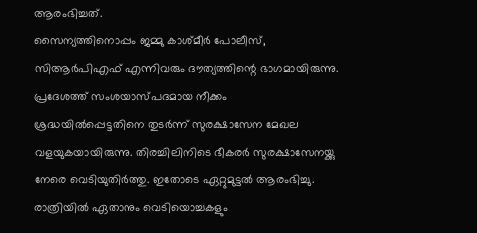ആരംഭിച്ചത്.
സൈന്യത്തിനൊപ്പം ജമ്മു കാശ്മീർ പോലീസ്, സിആർപിഎഫ് എന്നിവരും ദൗത്യത്തിന്റെ ഭാഗമായിരുന്നു. പ്രദേശത്ത് സംശയാസ്പദമായ നീക്കം ശ്രദ്ധയിൽപ്പെട്ടതിനെ തുടർന്ന് സുരക്ഷാസേന മേഖല വളയുകയായിരുന്നു. തിരച്ചിലിനിടെ ഭീകരർ സുരക്ഷാസേനയ്ക്കു നേരെ വെടിയുതിർത്തു. ഇതോടെ ഏറ്റുമുട്ടൽ ആരംഭിച്ചു. രാത്രിയിൽ ഏതാനും വെടിയൊച്ചകളും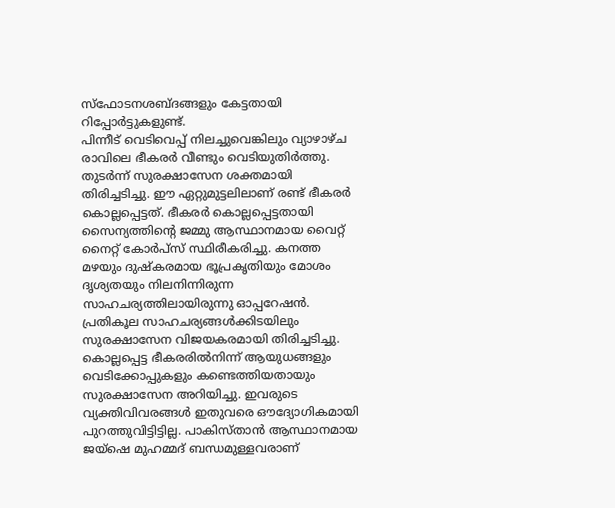സ്ഫോടനശബ്ദങ്ങളും കേട്ടതായി റിപ്പോർട്ടുകളുണ്ട്.
പിന്നീട് വെടിവെപ്പ് നിലച്ചുവെങ്കിലും വ്യാഴാഴ്ച രാവിലെ ഭീകരർ വീണ്ടും വെടിയുതിർത്തു. തുടർന്ന് സുരക്ഷാസേന ശക്തമായി തിരിച്ചടിച്ചു. ഈ ഏറ്റുമുട്ടലിലാണ് രണ്ട് ഭീകരർ കൊല്ലപ്പെട്ടത്. ഭീകരർ കൊല്ലപ്പെട്ടതായി സൈന്യത്തിന്റെ ജമ്മു ആസ്ഥാനമായ വൈറ്റ് നൈറ്റ് കോർപ്സ് സ്ഥിരീകരിച്ചു. കനത്ത മഴയും ദുഷ്കരമായ ഭൂപ്രകൃതിയും മോശം ദൃശ്യതയും നിലനിന്നിരുന്ന സാഹചര്യത്തിലായിരുന്നു ഓപ്പറേഷൻ. പ്രതികൂല സാഹചര്യങ്ങൾക്കിടയിലും സുരക്ഷാസേന വിജയകരമായി തിരിച്ചടിച്ചു.
കൊല്ലപ്പെട്ട ഭീകരരിൽനിന്ന് ആയുധങ്ങളും വെടിക്കോപ്പുകളും കണ്ടെത്തിയതായും സുരക്ഷാസേന അറിയിച്ചു. ഇവരുടെ വ്യക്തിവിവരങ്ങൾ ഇതുവരെ ഔദ്യോഗികമായി പുറത്തുവിട്ടിട്ടില്ല. പാകിസ്താൻ ആസ്ഥാനമായ ജയ്ഷെ മുഹമ്മദ് ബന്ധമുള്ളവരാണ്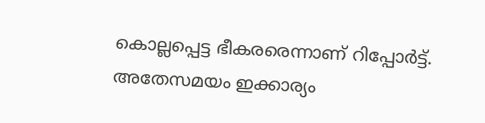കൊല്ലപ്പെട്ട ഭീകരരെന്നാണ് റിപ്പോർട്ട്. അതേസമയം ഇക്കാര്യം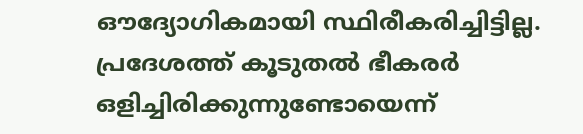ഔദ്യോഗികമായി സ്ഥിരീകരിച്ചിട്ടില്ല.
പ്രദേശത്ത് കൂടുതൽ ഭീകരർ ഒളിച്ചിരിക്കുന്നുണ്ടോയെന്ന്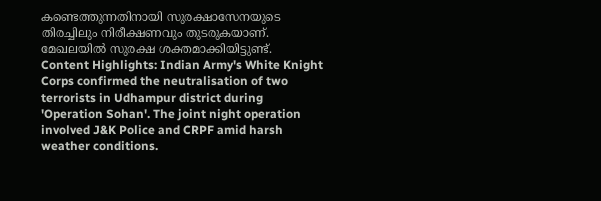കണ്ടെത്തുന്നതിനായി സുരക്ഷാസേനയുടെ തിരച്ചിലും നിരീക്ഷണവും തുടരുകയാണ്. മേഖലയിൽ സുരക്ഷ ശക്തമാക്കിയിട്ടുണ്ട്.
Content Highlights: Indian Army's White Knight Corps confirmed the neutralisation of two terrorists in Udhampur district during 'Operation Sohan'. The joint night operation involved J&K Police and CRPF amid harsh weather conditions.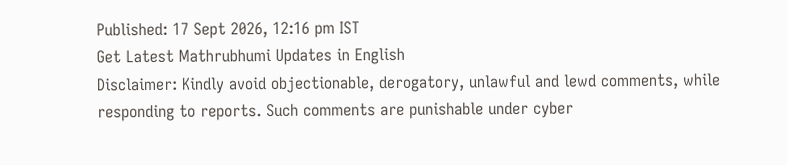Published: 17 Sept 2026, 12:16 pm IST
Get Latest Mathrubhumi Updates in English
Disclaimer: Kindly avoid objectionable, derogatory, unlawful and lewd comments, while responding to reports. Such comments are punishable under cyber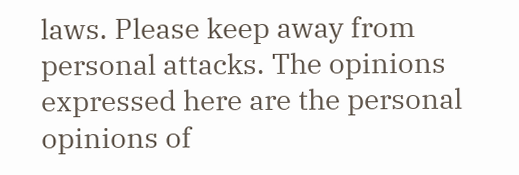laws. Please keep away from personal attacks. The opinions expressed here are the personal opinions of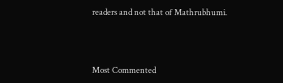readers and not that of Mathrubhumi.



Most Commented